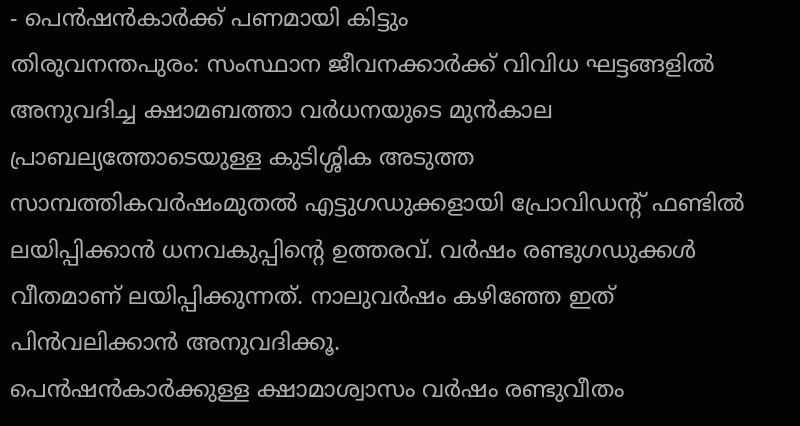- പെൻഷൻകാർക്ക് പണമായി കിട്ടും
തിരുവനന്തപുരം: സംസ്ഥാന ജീവനക്കാർക്ക് വിവിധ ഘട്ടങ്ങളിൽ അനുവദിച്ച ക്ഷാമബത്താ വർധനയുടെ മുൻകാല പ്രാബല്യത്തോടെയുള്ള കുടിശ്ശിക അടുത്ത സാമ്പത്തികവർഷംമുതൽ എട്ടുഗഡുക്കളായി പ്രോവിഡന്റ് ഫണ്ടിൽ ലയിപ്പിക്കാൻ ധനവകുപ്പിന്റെ ഉത്തരവ്. വർഷം രണ്ടുഗഡുക്കൾ വീതമാണ് ലയിപ്പിക്കുന്നത്. നാലുവർഷം കഴിഞ്ഞേ ഇത് പിൻവലിക്കാൻ അനുവദിക്കൂ.
പെൻഷൻകാർക്കുള്ള ക്ഷാമാശ്വാസം വർഷം രണ്ടുവീതം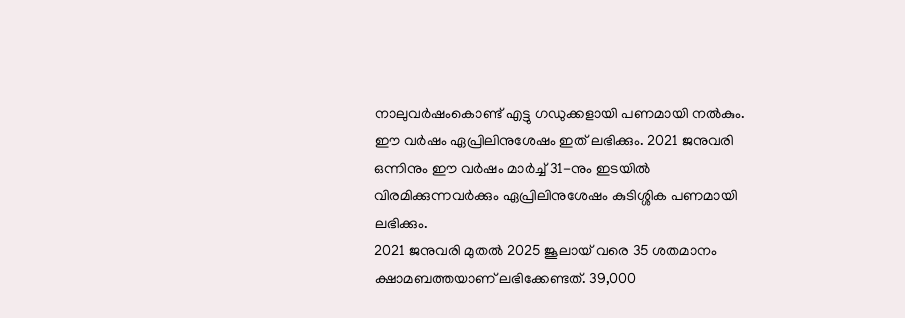നാലുവർഷംകൊണ്ട് എട്ടു ഗഡുക്കളായി പണമായി നൽകും. ഈ വർഷം ഏപ്രിലിനുശേഷം ഇത് ലഭിക്കും. 2021 ജനുവരി ഒന്നിനും ഈ വർഷം മാർച്ച് 31-നും ഇടയിൽ വിരമിക്കുന്നവർക്കും ഏപ്രിലിനുശേഷം കുടിശ്ശിക പണമായി ലഭിക്കും.
2021 ജനുവരി മുതൽ 2025 ജൂലായ് വരെ 35 ശതമാനം ക്ഷാമബത്തയാണ് ലഭിക്കേണ്ടത്. 39,000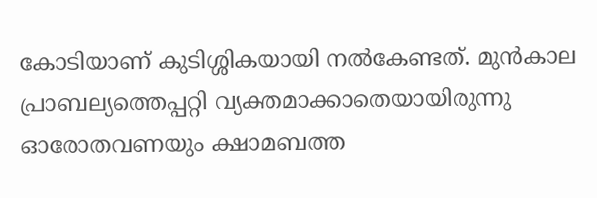കോടിയാണ് കുടിശ്ശികയായി നൽകേണ്ടത്. മുൻകാല പ്രാബല്യത്തെപ്പറ്റി വ്യക്തമാക്കാതെയായിരുന്നു ഓരോതവണയും ക്ഷാമബത്ത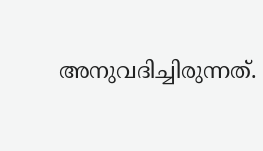അനുവദിച്ചിരുന്നത്.